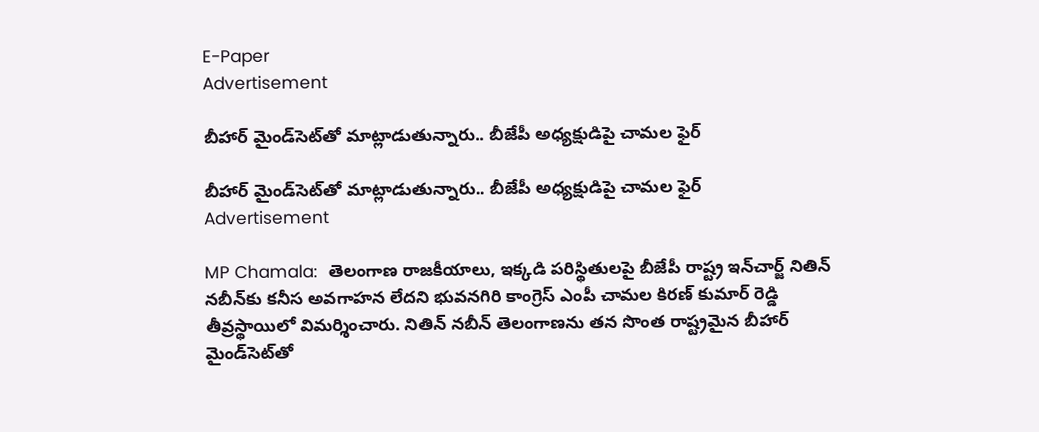E-Paper
Advertisement

బీహార్ మైండ్‌సెట్‌తో మాట్లాడుతున్నారు.. బీజేపీ అధ్యక్షుడిపై చామల ఫైర్

బీహార్ మైండ్‌సెట్‌తో మాట్లాడుతున్నారు.. బీజేపీ అధ్యక్షుడిపై చామల ఫైర్
Advertisement

MP Chamala:  తెలంగాణ రాజకీయాలు, ఇక్కడి పరిస్థితులపై బీజేపీ రాష్ట్ర ఇన్‌చార్జ్ నితిన్‌ నబీన్‌‌కు కనీస అవగాహన లేదని భువనగిరి కాంగ్రెస్ ఎంపీ చామల కిరణ్ కుమార్ రెడ్డి తీవ్రస్థాయిలో విమర్శించారు. నితిన్ నబీన్ తెలంగాణను తన సొంత రాష్ట్రమైన బీహార్ మైండ్‌సెట్‌తో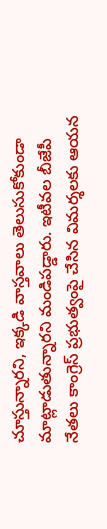చూస్తున్నారని, ఇక్కడి వాస్తవాలు తెలుసుకోకుండా మాట్లాడుతున్నారని మండిపడ్డారు. ఇటీవల బీజేపీ నేతలు కాంగ్రెస్ ప్రభుత్వంపై చేసిన విమర్శలకు ఆయన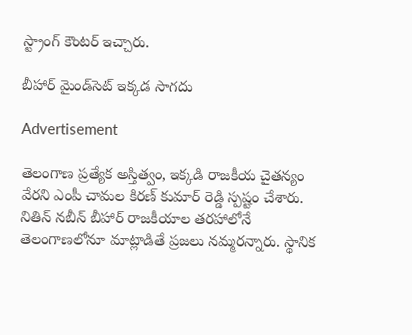స్ట్రాంగ్ కౌంటర్ ఇచ్చారు.

బీహార్ మైండ్‌సెట్ ఇక్కడ సాగదు

Advertisement

తెలంగాణ ప్రత్యేక అస్తిత్వం, ఇక్కడి రాజకీయ చైతన్యం వేరని ఎంపీ చామల కిరణ్ కుమార్ రెడ్డి స్పష్టం చేశారు. నితిన్ నబీన్ బీహార్ రాజకీయాల తరహాలోనే తెలంగాణలోనూ మాట్లాడితే ప్రజలు నమ్మరన్నారు. స్థానిక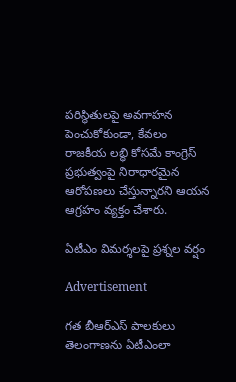పరిస్థితులపై అవగాహన పెంచుకోకుండా, కేవలం రాజకీయ లబ్ధి కోసమే కాంగ్రెస్ ప్రభుత్వంపై నిరాధారమైన ఆరోపణలు చేస్తున్నారని ఆయన ఆగ్రహం వ్యక్తం చేశారు.

ఏటీఎం విమర్శలపై ప్రశ్నల వర్షం

Advertisement

గత బీఆర్ఎస్ పాలకులు తెలంగాణను ఏటీఎంలా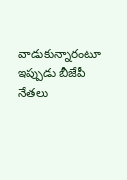వాడుకున్నారంటూ ఇప్పుడు బీజేపీ నేతలు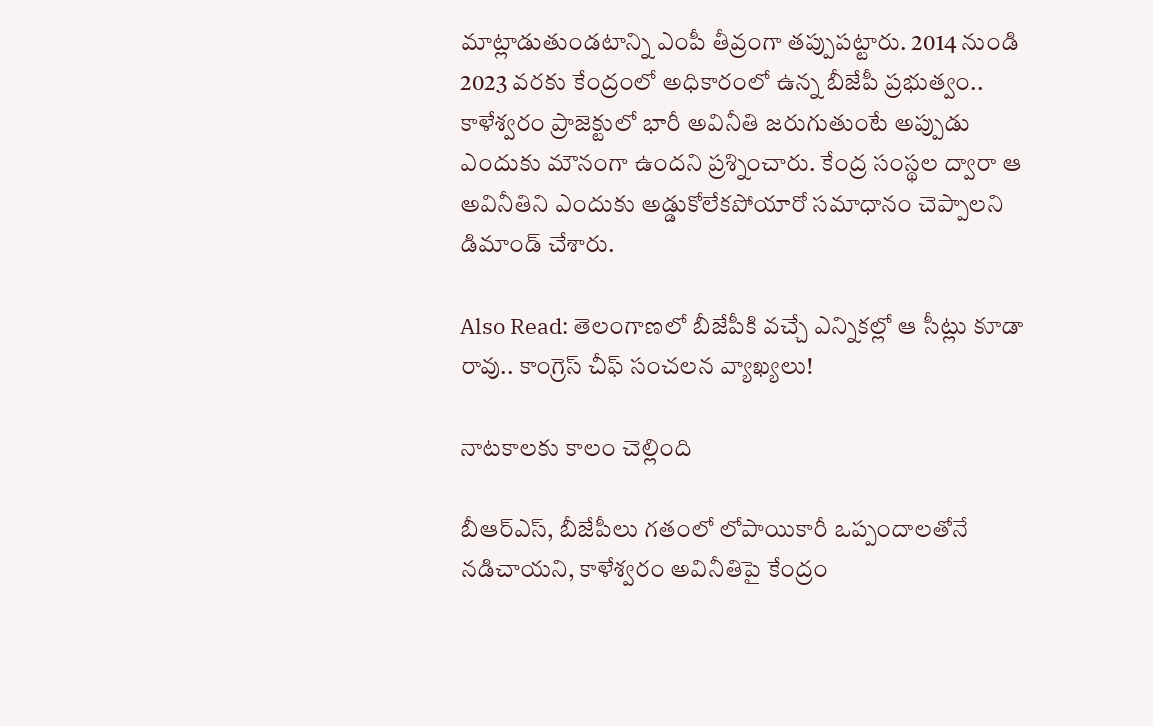మాట్లాడుతుండటాన్ని ఎంపీ తీవ్రంగా తప్పుపట్టారు. 2014 నుండి 2023 వరకు కేంద్రంలో అధికారంలో ఉన్న బీజేపీ ప్రభుత్వం.. కాళేశ్వరం ప్రాజెక్టులో భారీ అవినీతి జరుగుతుంటే అప్పుడు ఎందుకు మౌనంగా ఉందని ప్రశ్నించారు. కేంద్ర సంస్థల ద్వారా ఆ అవినీతిని ఎందుకు అడ్డుకోలేకపోయారో సమాధానం చెప్పాలని డిమాండ్ చేశారు.

Also Read: తెలంగాణలో బీజేపీకి వచ్చే ఎన్నికల్లో ఆ సీట్లు కూడా రావు.. కాంగ్రెస్ చీఫ్ సంచలన వ్యాఖ్యలు!

నాటకాలకు కాలం చెల్లింది

బీఆర్ఎస్, బీజేపీలు గతంలో లోపాయికారీ ఒప్పందాలతోనే నడిచాయని, కాళేశ్వరం అవినీతిపై కేంద్రం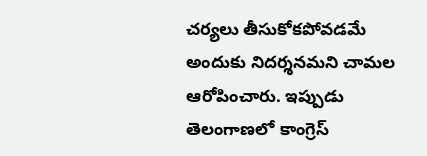చర్యలు తీసుకోకపోవడమే అందుకు నిదర్శనమని చామల ఆరోపించారు. ఇప్పుడు తెలంగాణలో కాంగ్రెస్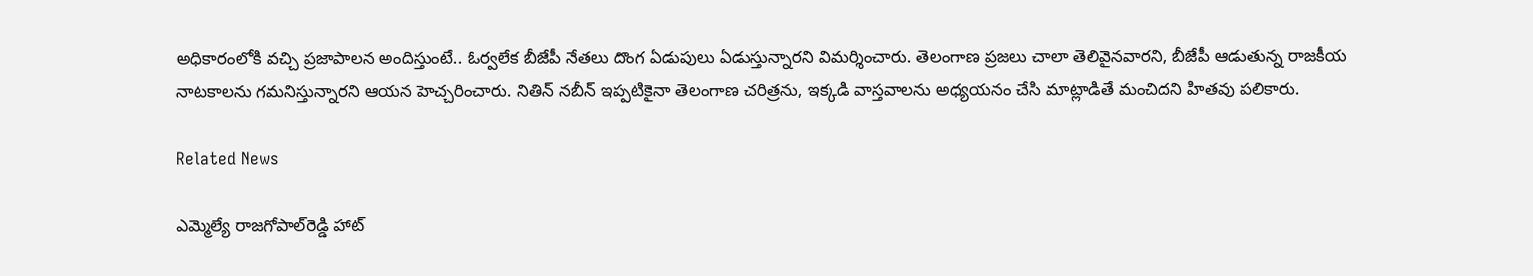అధికారంలోకి వచ్చి ప్రజాపాలన అందిస్తుంటే.. ఓర్వలేక బీజేపీ నేతలు దొంగ ఏడుపులు ఏడుస్తున్నారని విమర్శించారు. తెలంగాణ ప్రజలు చాలా తెలివైనవారని, బీజేపీ ఆడుతున్న రాజకీయ నాటకాలను గమనిస్తున్నారని ఆయన హెచ్చరించారు. నితిన్ నబీన్ ఇప్పటికైనా తెలంగాణ చరిత్రను, ఇక్కడి వాస్తవాలను అధ్యయనం చేసి మాట్లాడితే మంచిదని హితవు పలికారు.

Related News

ఎమ్మెల్యే రాజగోపాల్‌రెడ్డి హాట్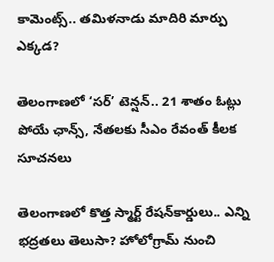కామెంట్స్.. తమిళనాడు మాదిరి మార్పు ఎక్కడ?

తెలంగాణలో ‘సర్’ టెన్షన్.. 21 శాతం ఓట్లు పోయే ఛాన్స్, నేతలకు సీఎం రేవంత్ కీలక సూచనలు

తెలంగాణలో కొత్త స్మార్ట్ రేషన్‌కార్డులు.. ఎన్ని భద్రతలు తెలుసా? హోలోగ్రామ్‌ నుంచి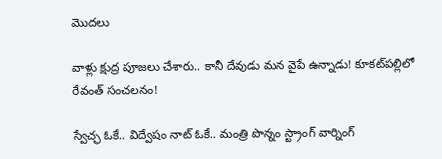మొదలు

వాళ్లు క్షుద్ర పూజలు చేశారు.. కానీ దేవుడు మన వైపే ఉన్నాడు! కూకట్‌పల్లిలో రేవంత్ సంచలనం!

స్వేచ్ఛ ఓకే.. విద్వేషం నాట్ ఓకే.. మంత్రి పొన్నం స్ట్రాంగ్ వార్నింగ్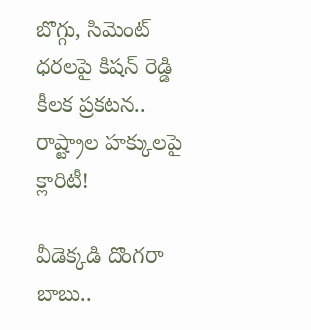బొగ్గు, సిమెంట్ ధరలపై కిషన్ రెడ్డి కీలక ప్రకటన.. రాష్ట్రాల హక్కులపై క్లారిటీ!

వీడెక్కడి దొంగరా బాబు..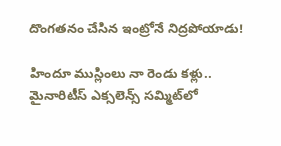దొంగతనం చేసిన ఇంట్రోనే నిద్రపోయాడు!

హిందూ ముస్లింలు నా రెండు కళ్లు.. మైనారిటీస్ ఎక్సలెన్స్ సమ్మిట్‌లో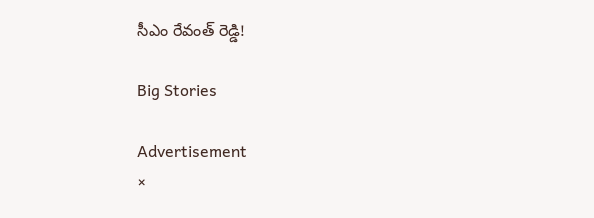సీఎం రేవంత్ రెడ్డి!

Big Stories

Advertisement
×